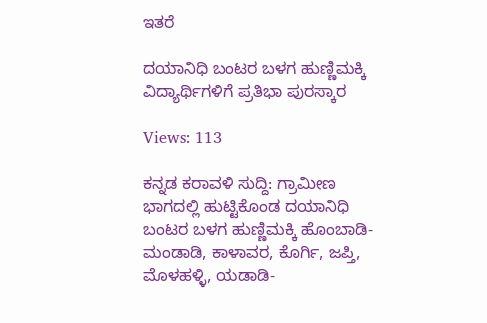ಇತರೆ

ದಯಾನಿಧಿ ಬಂಟರ ಬಳಗ ಹುಣ್ಣಿಮಕ್ಕಿ ವಿದ್ಯಾರ್ಥಿಗಳಿಗೆ ಪ್ರತಿಭಾ ಪುರಸ್ಕಾರ

Views: 113

ಕನ್ನಡ ಕರಾವಳಿ ಸುದ್ದಿ: ಗ್ರಾಮೀಣ ಭಾಗದಲ್ಲಿ ಹುಟ್ಟಿಕೊಂಡ ದಯಾನಿಧಿ ಬಂಟರ ಬಳಗ ಹುಣ್ಣಿಮಕ್ಕಿ ಹೊಂಬಾಡಿ-ಮಂಡಾಡಿ, ಕಾಳಾವರ, ಕೊರ್ಗಿ, ಜಪ್ತಿ, ಮೊಳಹಳ್ಳಿ, ಯಡಾಡಿ-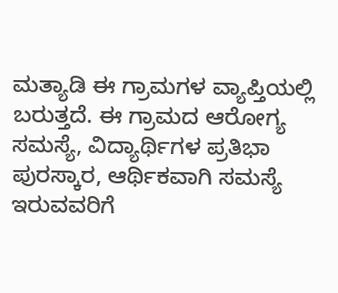ಮತ್ಯಾಡಿ ಈ ಗ್ರಾಮಗಳ ವ್ಯಾಪ್ತಿಯಲ್ಲಿ ಬರುತ್ತದೆ. ಈ ಗ್ರಾಮದ ಆರೋಗ್ಯ ಸಮಸ್ಯೆ, ವಿದ್ಯಾರ್ಥಿಗಳ ಪ್ರತಿಭಾ ಪುರಸ್ಕಾರ, ಆರ್ಥಿಕವಾಗಿ ಸಮಸ್ಯೆ ಇರುವವರಿಗೆ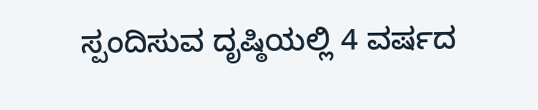ಸ್ಪಂದಿಸುವ ದೃಷ್ಠಿಯಲ್ಲಿ 4 ವರ್ಷದ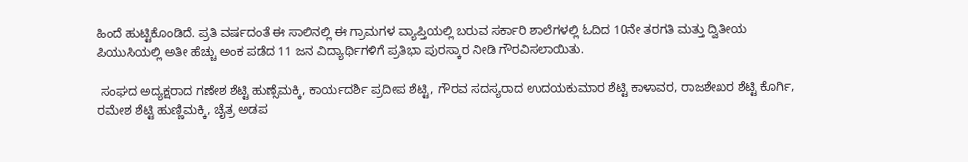ಹಿಂದೆ ಹುಟ್ಟಿಕೊಂಡಿದೆ. ಪ್ರತಿ ವರ್ಷದಂತೆ ಈ ಸಾಲಿನಲ್ಲಿ ಈ ಗ್ರಾಮಗಳ ವ್ಯಾಪ್ತಿಯಲ್ಲಿ ಬರುವ ಸರ್ಕಾರಿ ಶಾಲೆಗಳಲ್ಲಿ ಓದಿದ 10ನೇ ತರಗತಿ ಮತ್ತು ದ್ವಿತೀಯ ಪಿಯುಸಿಯಲ್ಲಿ ಅತೀ ಹೆಚ್ಚು ಅಂಕ ಪಡೆದ 11 ಜನ ವಿದ್ಯಾರ್ಥಿಗಳಿಗೆ ಪ್ರತಿಭಾ ಪುರಸ್ಕಾರ ನೀಡಿ ಗೌರವಿಸಲಾಯಿತು.

 ಸಂಘದ ಅದ್ಯಕ್ಷರಾದ ಗಣೇಶ ಶೆಟ್ಟಿ ಹುಣ್ಸೆಮಕ್ಕಿ, ಕಾರ್ಯದರ್ಶಿ ಪ್ರದೀಪ ಶೆಟ್ಟಿ, ಗೌರವ ಸದಸ್ಯರಾದ ಉದಯಕುಮಾರ ಶೆಟ್ಟಿ ಕಾಳಾವರ, ರಾಜಶೇಖರ ಶೆಟ್ಟಿ ಕೊರ್ಗಿ, ರಮೇಶ ಶೆಟ್ಟಿ ಹುಣ್ಣಿಮಕ್ಕಿ, ಚೈತ್ರ ಅಡಪ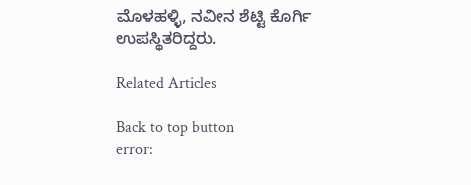ಮೊಳಹಳ್ಳಿ, ನವೀನ ಶೆಟ್ಟಿ ಕೊರ್ಗಿ ಉಪಸ್ಥಿತರಿದ್ದರು.

Related Articles

Back to top button
error: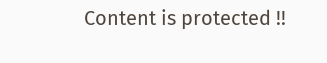Content is protected !!